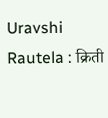Uravshi Rautela : क्रिती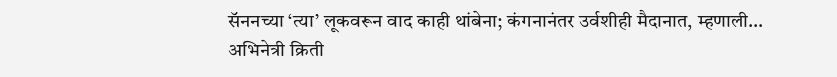सॅननच्या ‘त्या’ लूकवरून वाद काही थांबेना; कंगनानंतर उर्वशीही मैदानात, म्हणाली…
अभिनेत्री क्रिती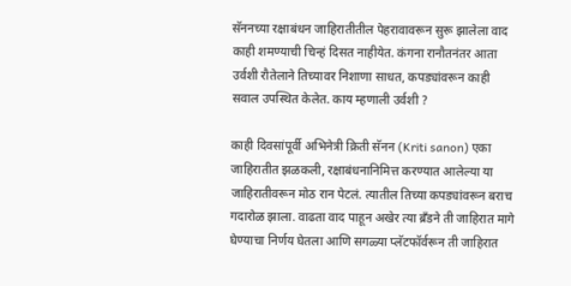सॅननच्या रक्षाबंधन जाहिरातीतील पेहरावावरून सुरू झालेला वाद काही शमण्याची चिन्हं दिसत नाहीयेत. कंगना रानौतनंतर आता उर्वशी रौतेलाने तिच्यावर निशाणा साधत, कपड्यांवरून काही सवाल उपस्थित केलेत. काय म्हणाली उर्वशी ?

काही दिवसांपूर्वी अभिनेत्री क्रिती सॅनन (Kriti sanon) एका जाहिरातीत झळकली, रक्षाबंधनानिमित्त करण्यात आलेल्या या जाहिरातीवरून मोठ रान पेटलं. त्यातील तिच्या कपड्यांवरून बराच गदारोळ झाला. वाढता वाद पाहून अखेर त्या ब्रँडने ती जाहिरात मागे घेण्याचा निर्णय घेतला आणि सगळ्या प्लॅटफॉर्वरून ती जाहिरात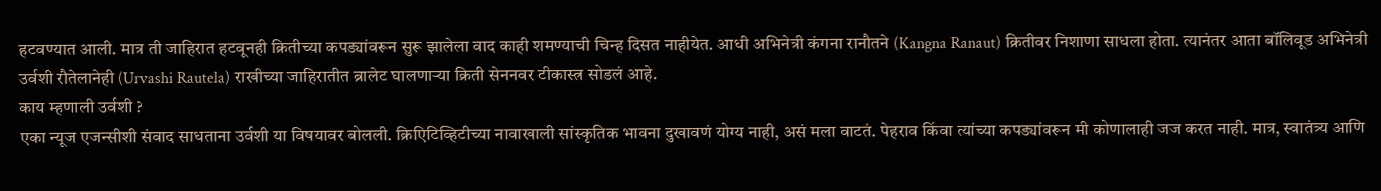हटवण्यात आली. मात्र ती जाहिरात हटवूनही क्रितीच्या कपड्यांवरून सुरू झालेला वाद काही शमण्याची चिन्ह दिसत नाहीयेत. आधी अभिनेत्री कंगना रानौतने (Kangna Ranaut) क्रितीवर निशाणा साधला होता. त्यानंतर आता बॉलिवूड अभिनेत्री उर्वशी रौतेलानेही (Urvashi Rautela) राखीच्या जाहिरातीत ब्रालेट घालणाऱ्या क्रिती सेननवर टीकास्त्र सोडलं आहे.
काय म्हणाली उर्वशी ?
एका न्यूज एजन्सीशी संवाद साधताना उर्वशी या विषयावर बोलली. क्रिएिटिव्हिटीच्या नावाखाली सांस्कृतिक भावना दुखावणं योग्य नाही, असं मला वाटतं. पेहराव किंवा त्यांच्या कपड्यांवरून मी कोणालाही जज करत नाही. मात्र, स्वातंत्र्य आणि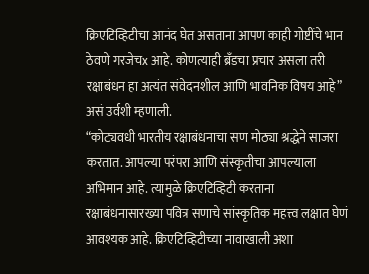क्रिएटिव्हिटीचा आनंद घेत असताना आपण काही गोष्टींचे भान ठेवणे गरजेचx आहे. कोणत्याही ब्रँडचा प्रचार असला तरी रक्षाबंधन हा अत्यंत संवेदनशील आणि भावनिक विषय आहे” असं उर्वशी म्हणाली.
“कोट्यवधी भारतीय रक्षाबंधनाचा सण मोठ्या श्रद्धेने साजरा करतात. आपल्या परंपरा आणि संस्कृतीचा आपल्याला अभिमान आहे. त्यामुळे क्रिएटिव्हिटी करताना रक्षाबंधनासारख्या पवित्र सणाचे सांस्कृतिक महत्त्व लक्षात घेणं आवश्यक आहे. क्रिएटिव्हिटीच्या नावाखाली अशा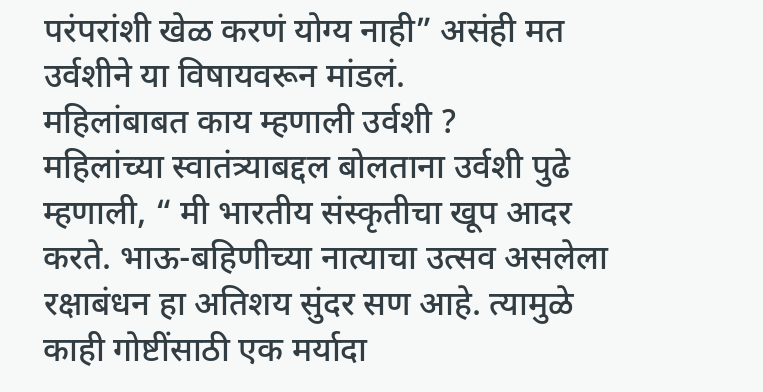परंपरांशी खेळ करणं योग्य नाही” असंही मत उर्वशीने या विषायवरून मांडलं.
महिलांबाबत काय म्हणाली उर्वशी ?
महिलांच्या स्वातंत्र्याबद्दल बोलताना उर्वशी पुढे म्हणाली, “ मी भारतीय संस्कृतीचा खूप आदर करते. भाऊ-बहिणीच्या नात्याचा उत्सव असलेला रक्षाबंधन हा अतिशय सुंदर सण आहे. त्यामुळे काही गोष्टींसाठी एक मर्यादा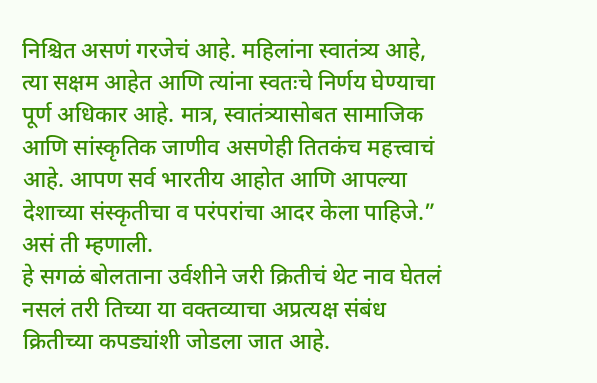निश्चित असणं गरजेचं आहे. महिलांना स्वातंत्र्य आहे, त्या सक्षम आहेत आणि त्यांना स्वतःचे निर्णय घेण्याचा पूर्ण अधिकार आहे. मात्र, स्वातंत्र्यासोबत सामाजिक आणि सांस्कृतिक जाणीव असणेही तितकंच महत्त्वाचं आहे. आपण सर्व भारतीय आहोत आणि आपल्या देशाच्या संस्कृतीचा व परंपरांचा आदर केला पाहिजे.” असं ती म्हणाली.
हे सगळं बोलताना उर्वशीने जरी क्रितीचं थेट नाव घेतलं नसलं तरी तिच्या या वक्तव्याचा अप्रत्यक्ष संबंध क्रितीच्या कपड्यांशी जोडला जात आहे.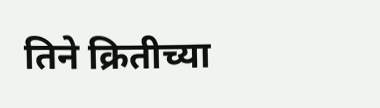तिने क्रितीच्या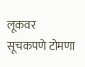लूकवर सूचकपणे टोमणा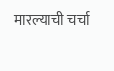मारल्याची चर्चा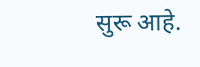सुरू आहे.